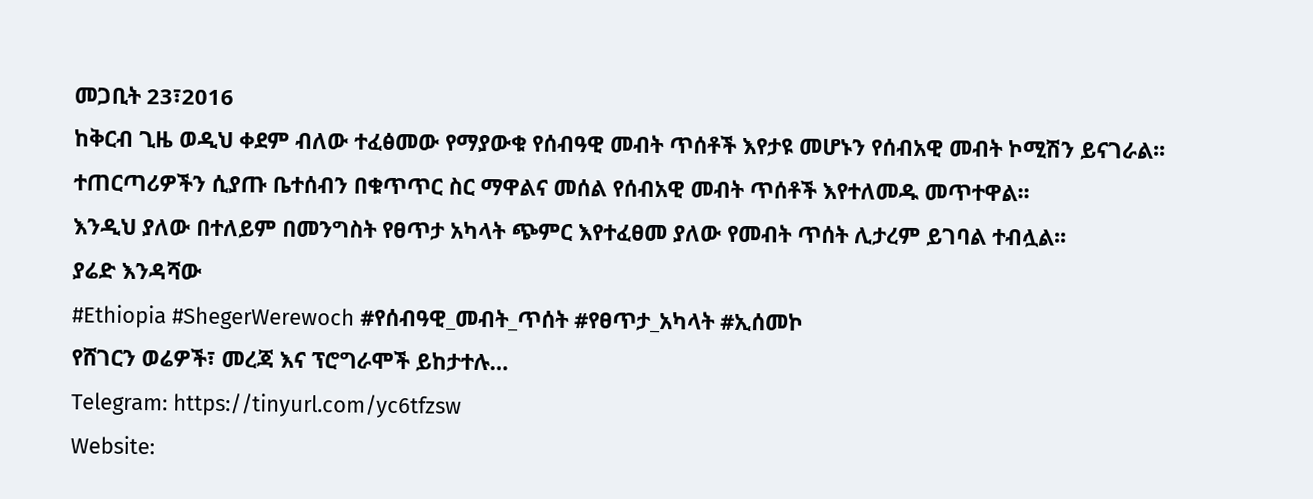መጋቢት 23፣2016
ከቅርብ ጊዜ ወዲህ ቀደም ብለው ተፈፅመው የማያውቁ የሰብዓዊ መብት ጥሰቶች እየታዩ መሆኑን የሰብአዊ መብት ኮሚሽን ይናገራል፡፡
ተጠርጣሪዎችን ሲያጡ ቤተሰብን በቁጥጥር ስር ማዋልና መሰል የሰብአዊ መብት ጥሰቶች እየተለመዱ መጥተዋል፡፡
እንዲህ ያለው በተለይም በመንግስት የፀጥታ አካላት ጭምር እየተፈፀመ ያለው የመብት ጥሰት ሊታረም ይገባል ተብሏል፡፡
ያሬድ እንዳሻው
#Ethiopia #ShegerWerewoch #የሰብዓዊ_መብት_ጥሰት #የፀጥታ_አካላት #ኢሰመኮ
የሸገርን ወሬዎች፣ መረጃ እና ፕሮግራሞች ይከታተሉ…
Telegram: https://tinyurl.com/yc6tfzsw
Website: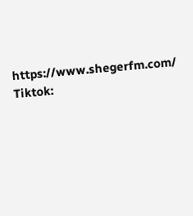https://www.shegerfm.com/
Tiktok: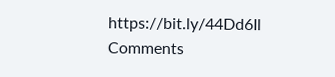https://bit.ly/44Dd6Il
Comments